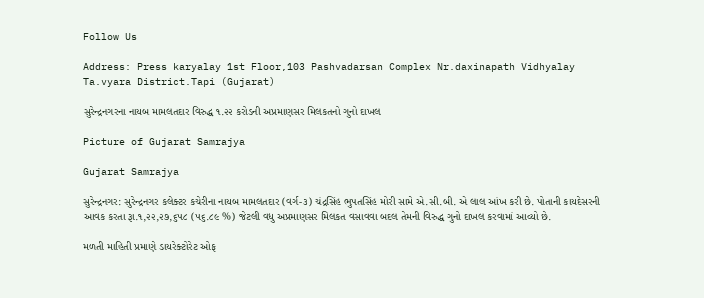Follow Us

Address: Press karyalay 1st Floor,103 Pashvadarsan Complex Nr.daxinapath Vidhyalay Ta.vyara District.Tapi (Gujarat)

સુરેન્દ્રનગરના નાયબ મામલતદાર વિરુદ્ધ ૧.૨૨ કરોડની અપ્રમાણસર મિલકતનો ગુનો દાખલ

Picture of Gujarat Samrajya

Gujarat Samrajya

સુરેન્દ્રનગર: સુરેન્દ્રનગર કલેક્ટર કચેરીના નાયબ મામલતદાર (વર્ગ-૩) ચંદ્રસિંહ ભુપતસિંહ મોરી સામે એ.સી.બી. એ લાલ આંખ કરી છે. પોતાની કાયદેસરની આવક કરતા રૂા.૧,૨૨,૨૭,૬૫૮ (૫૬.૮૯ %) જેટલી વધુ અપ્રમાણસર મિલકત વસાવવા બદલ તેમની વિરુદ્ધ ગુનો દાખલ કરવામાં આવ્યો છે.

મળતી માહિતી પ્રમાણે ડાયરેક્ટોરેટ ઓફ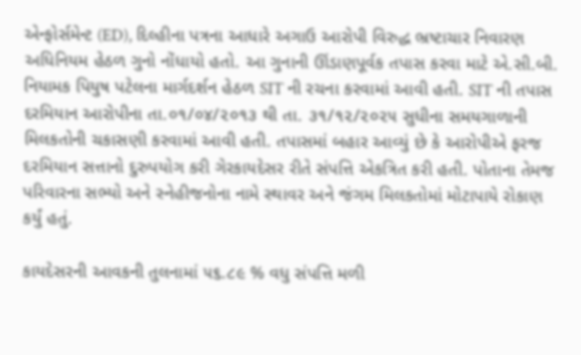એન્ફોર્સમેન્ટ (ED), દિલ્હીના પત્રના આધારે અગાઉ આરોપી વિરુદ્ધ ભ્રષ્ટાચાર નિવારણ અધિનિયમ હેઠળ ગુનો નોંધાયો હતો. આ ગુનાની ઊંડાણપૂર્વક તપાસ કરવા માટે એ.સી.બી. નિયામક પિયુષ પટેલના માર્ગદર્શન હેઠળ SIT ની રચના કરવામાં આવી હતી. SIT ની તપાસ દરમિયાન આરોપીના તા.૦૧/૦૪/૨૦૧૩ થી તા. ૩૧/૧૨/૨૦૨૫ સુધીના સમયગાળાની મિલકતોની ચકાસણી કરવામાં આવી હતી. તપાસમાં બહાર આવ્યું છે કે આરોપીએ ફરજ દરમિયાન સત્તાનો દુરુપયોગ કરી ગેરકાયદેસર રીતે સંપત્તિ એકત્રિત કરી હતી. પોતાના તેમજ પરિવારના સભ્યો અને સ્નેહીજનોના નામે સ્થાવર અને જંગમ મિલકતોમાં મોટાપાયે રોકાણ કર્યું હતું.

કાયદેસરની આવકની તુલનામાં ૫૬.૮૯ % વધુ સંપત્તિ મળી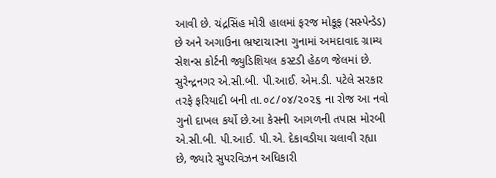આવી છે. ચંદ્રસિંહ મોરી હાલમાં ફરજ મોકૂફ (સસ્પેન્ડેડ) છે અને અગાઉના ભ્રષ્ટાચારના ગુનામાં અમદાવાદ ગ્રામ્ય સેશન્સ કોર્ટની જ્યુડિશિયલ કસ્ટડી હેઠળ જેલમાં છે. સુરેન્દ્રનગર એ.સી.બી. પી.આઈ. એમ.ડી. પટેલે સરકાર તરફે ફરિયાદી બની તા.૦૮/૦૪/૨૦૨૬ ના રોજ આ નવો ગુનો દાખલ કર્યો છે.આ કેસની આગળની તપાસ મોરબી એ.સી.બી. પી.આઈ. પી.એ. દેકાવડીયા ચલાવી રહ્યા છે, જ્યારે સુપરવિઝન અધિકારી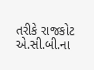તરીકે રાજકોટ એ.સી.બી.ના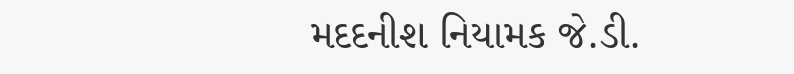મદદનીશ નિયામક જે.ડી.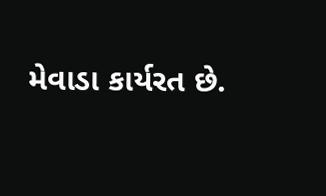મેવાડા કાર્યરત છે.